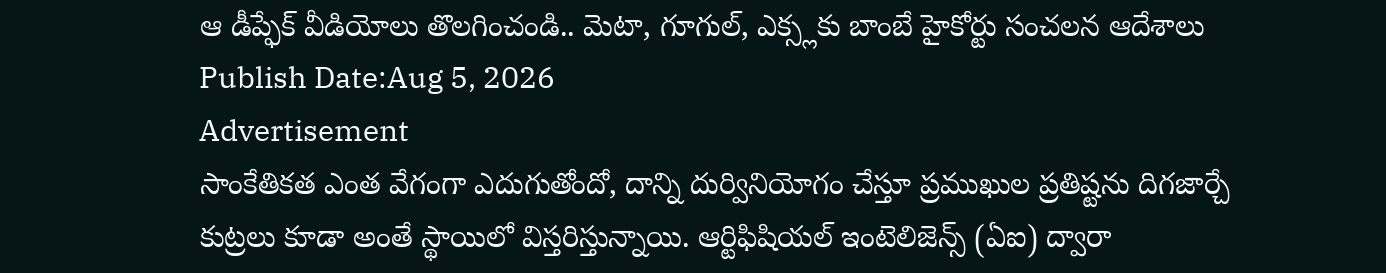ఆ డీప్ఫేక్ వీడియోలు తొలగించండి.. మెటా, గూగుల్, ఎక్స్లకు బాంబే హైకోర్టు సంచలన ఆదేశాలు
Publish Date:Aug 5, 2026
Advertisement
సాంకేతికత ఎంత వేగంగా ఎదుగుతోందో, దాన్ని దుర్వినియోగం చేస్తూ ప్రముఖుల ప్రతిష్టను దిగజార్చే కుట్రలు కూడా అంతే స్థాయిలో విస్తరిస్తున్నాయి. ఆర్టిఫిషియల్ ఇంటెలిజెన్స్ (ఏఐ) ద్వారా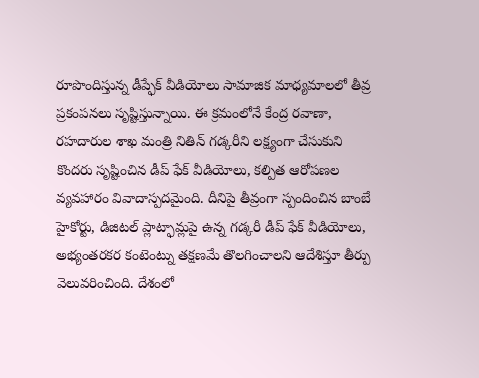రూపొందిస్తున్న డీప్ఫేక్ వీడియోలు సామాజిక మాధ్యమాలలో తీవ్ర ప్రకంపనలు సృష్టిస్తున్నాయి. ఈ క్రమంలోనే కేంద్ర రవాణా, రహదారుల శాఖ మంత్రి నితిన్ గడ్కరీని లక్ష్యంగా చేసుకుని కొందరు సృష్టించిన డీప్ ఫేక్ వీడియోలు, కల్పిత ఆరోపణల వ్యవహారం వివాదాస్పదమైంది. దీనిపై తీవ్రంగా స్పందించిన బాంబే హైకోర్టు, డిజిటల్ ప్లాట్ఫామ్లపై ఉన్న గడ్కరీ డీప్ ఫేక్ వీడియోలు, అభ్యంతరకర కంటెంట్ను తక్షణమే తొలగించాలని ఆదేశిస్తూ తీర్పు వెలువరించింది. దేశంలో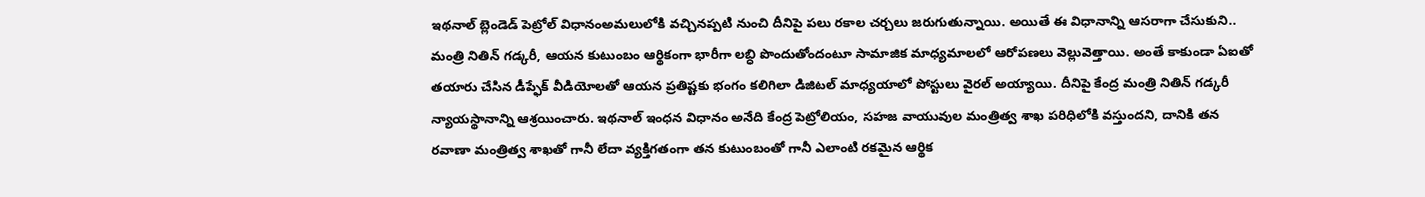ఇథనాల్ బ్లెండెడ్ పెట్రోల్ విధానంఅమలులోకి వచ్చినప్పటి నుంచి దీనిపై పలు రకాల చర్చలు జరుగుతున్నాయి. అయితే ఈ విధానాన్ని ఆసరాగా చేసుకుని.. మంత్రి నితిన్ గడ్కరీ, ఆయన కుటుంబం ఆర్థికంగా భారీగా లబ్ధి పొందుతోందంటూ సామాజిక మాధ్యమాలలో ఆరోపణలు వెల్లువెత్తాయి. అంతే కాకుండా ఏఐతో తయారు చేసిన డీప్ఫేక్ వీడియోలతో ఆయన ప్రతిష్టకు భంగం కలిగిలా డిజిటల్ మాధ్యయాలో పోస్టులు వైరల్ అయ్యాయి. దీనిపై కేంద్ర మంత్రి నితిన్ గడ్కరీ న్యాయస్థానాన్ని ఆశ్రయించారు. ఇథనాల్ ఇంధన విధానం అనేది కేంద్ర పెట్రోలియం, సహజ వాయువుల మంత్రిత్వ శాఖ పరిధిలోకి వస్తుందని, దానికి తన రవాణా మంత్రిత్వ శాఖతో గానీ లేదా వ్యక్తిగతంగా తన కుటుంబంతో గానీ ఎలాంటి రకమైన ఆర్థిక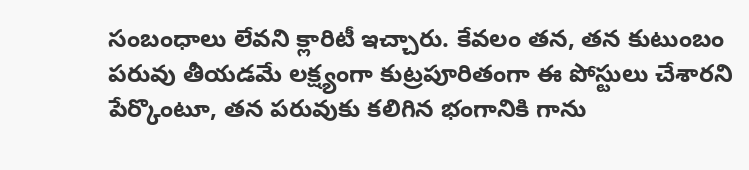సంబంధాలు లేవని క్లారిటీ ఇచ్చారు. కేవలం తన, తన కుటుంబం పరువు తీయడమే లక్ష్యంగా కుట్రపూరితంగా ఈ పోస్టులు చేశారని పేర్కొంటూ, తన పరువుకు కలిగిన భంగానికి గాను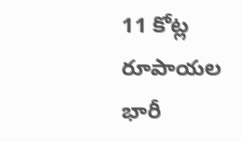11 కోట్ల రూపాయల భారీ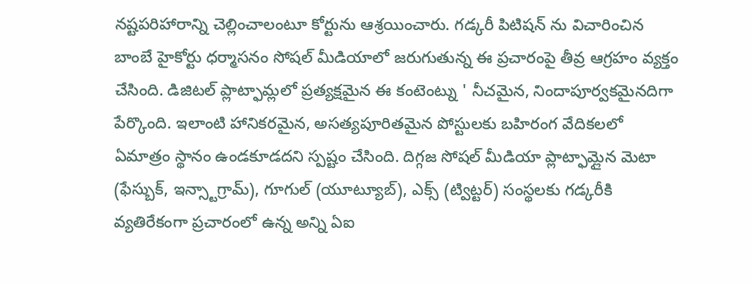నష్టపరిహారాన్ని చెల్లించాలంటూ కోర్టును ఆశ్రయించారు. గడ్కరీ పిటిషన్ ను విచారించిన బాంబే హైకోర్టు ధర్మాసనం సోషల్ మీడియాలో జరుగుతున్న ఈ ప్రచారంపై తీవ్ర ఆగ్రహం వ్యక్తం చేసింది. డిజిటల్ ప్లాట్ఫామ్లలో ప్రత్యక్షమైన ఈ కంటెంట్ను ' నీచమైన, నిందాపూర్వకమైనదిగా పేర్కొంది. ఇలాంటి హానికరమైన, అసత్యపూరితమైన పోస్టులకు బహిరంగ వేదికలలో ఏమాత్రం స్థానం ఉండకూడదని స్పష్టం చేసింది. దిగ్గజ సోషల్ మీడియా ప్లాట్ఫామ్లైన మెటా (ఫేస్బుక్, ఇన్స్టాగ్రామ్), గూగుల్ (యూట్యూబ్), ఎక్స్ (ట్విట్టర్) సంస్థలకు గడ్కరీకి వ్యతిరేకంగా ప్రచారంలో ఉన్న అన్ని ఏఐ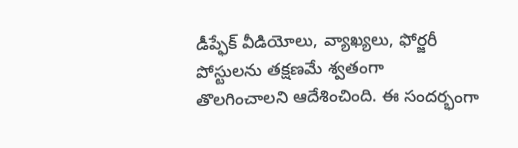డీప్ఫేక్ వీడియోలు, వ్యాఖ్యలు, ఫోర్జరీ పోస్టులను తక్షణమే శ్వతంగా తొలగించాలని ఆదేశించింది. ఈ సందర్భంగా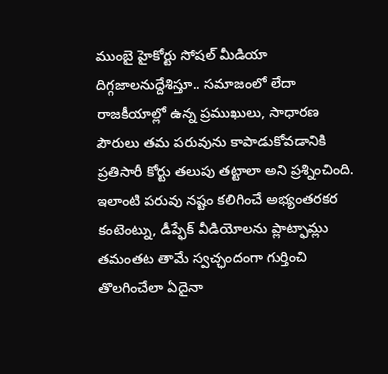ముంబై హైకోర్టు సోషల్ మీడియా దిగ్గజాలనుద్దేశిస్తూ.. సమాజంలో లేదా రాజకీయాల్లో ఉన్న ప్రముఖులు, సాధారణ పౌరులు తమ పరువును కాపాడుకోవడానికి ప్రతిసారీ కోర్టు తలుపు తట్టాలా అని ప్రశ్నించింది. ఇలాంటి పరువు నష్టం కలిగించే అభ్యంతరకర కంటెంట్ను, డీప్ఫేక్ వీడియోలను ప్లాట్ఫామ్లు తమంతట తామే స్వచ్ఛందంగా గుర్తించి తొలగించేలా ఏదైనా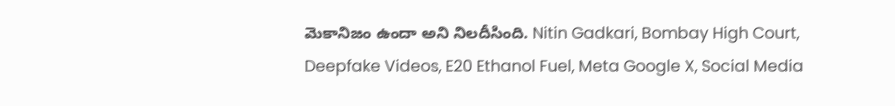మెకానిజం ఉందా అని నిలదీసింది. Nitin Gadkari, Bombay High Court, Deepfake Videos, E20 Ethanol Fuel, Meta Google X, Social Media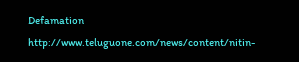Defamation
http://www.teluguone.com/news/content/nitin-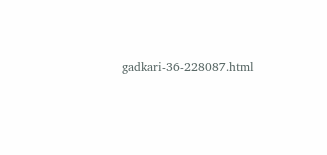gadkari-36-228087.html